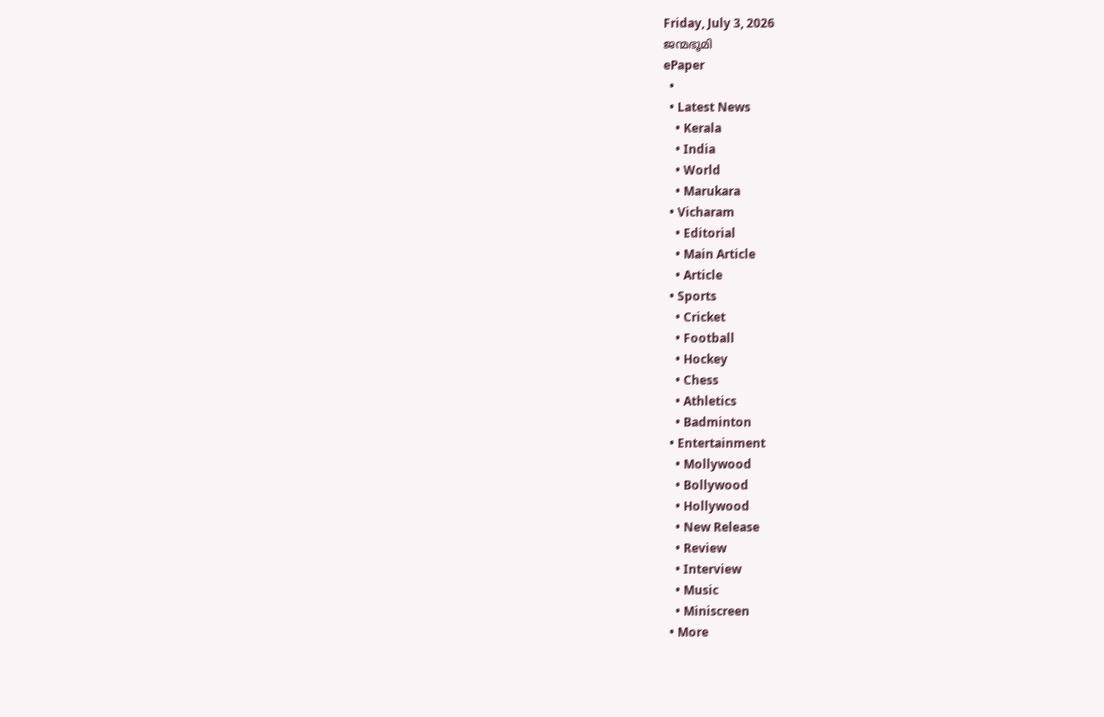Friday, July 3, 2026
ജന്മഭൂമി
ePaper
  •
  • Latest News
    • Kerala
    • India
    • World
    • Marukara
  • Vicharam
    • Editorial
    • Main Article
    • Article
  • Sports
    • Cricket
    • Football
    • Hockey
    • Chess
    • Athletics
    • Badminton
  • Entertainment
    • Mollywood
    • Bollywood
    • Hollywood
    • New Release
    • Review
    • Interview
    • Music
    • Miniscreen
  • More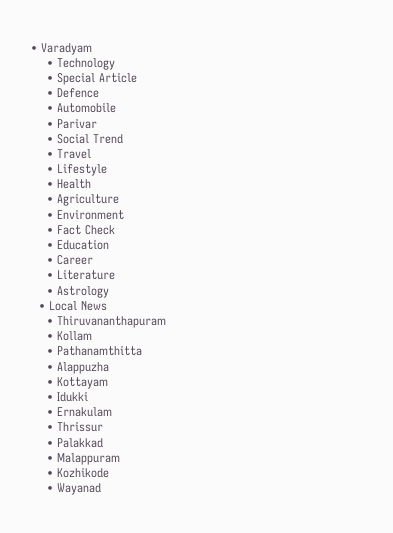• Varadyam
    • Technology
    • Special Article
    • Defence
    • Automobile
    • Parivar
    • Social Trend
    • Travel
    • Lifestyle
    • Health
    • Agriculture
    • Environment
    • Fact Check
    • Education
    • Career
    • Literature
    • Astrology
  • Local News
    • Thiruvananthapuram
    • Kollam
    • Pathanamthitta
    • Alappuzha
    • Kottayam
    • Idukki
    • Ernakulam
    • Thrissur
    • Palakkad
    • Malappuram
    • Kozhikode
    • Wayanad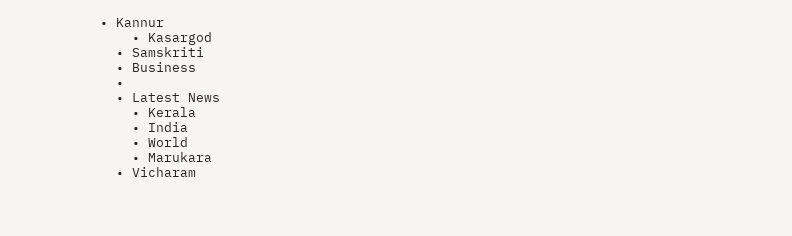• Kannur
    • Kasargod
  • Samskriti
  • Business
  •
  • Latest News
    • Kerala
    • India
    • World
    • Marukara
  • Vicharam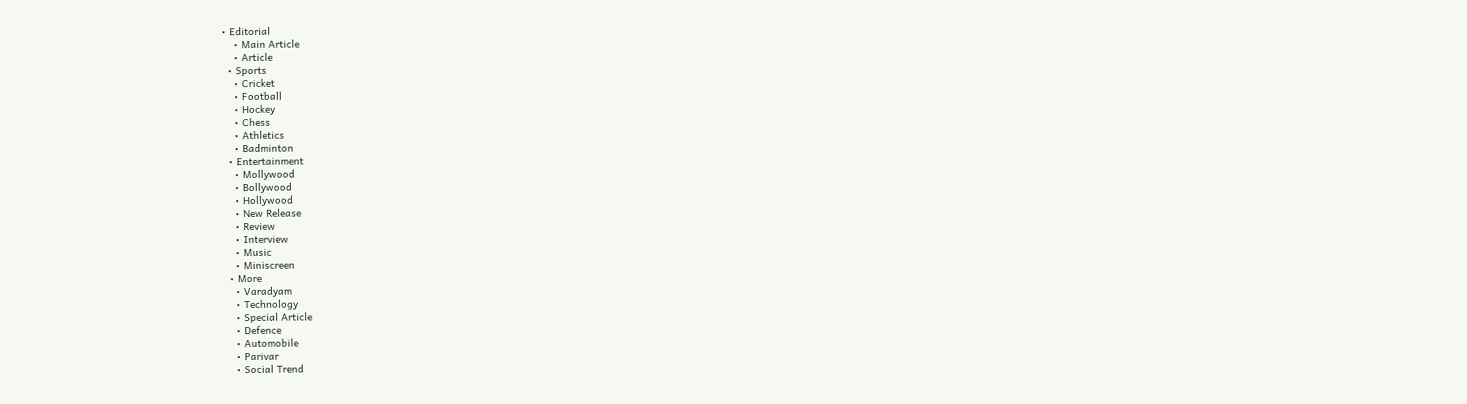• Editorial
    • Main Article
    • Article
  • Sports
    • Cricket
    • Football
    • Hockey
    • Chess
    • Athletics
    • Badminton
  • Entertainment
    • Mollywood
    • Bollywood
    • Hollywood
    • New Release
    • Review
    • Interview
    • Music
    • Miniscreen
  • More
    • Varadyam
    • Technology
    • Special Article
    • Defence
    • Automobile
    • Parivar
    • Social Trend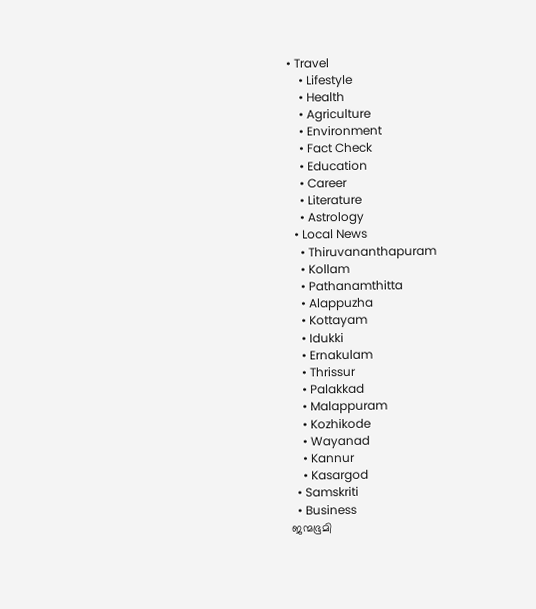• Travel
    • Lifestyle
    • Health
    • Agriculture
    • Environment
    • Fact Check
    • Education
    • Career
    • Literature
    • Astrology
  • Local News
    • Thiruvananthapuram
    • Kollam
    • Pathanamthitta
    • Alappuzha
    • Kottayam
    • Idukki
    • Ernakulam
    • Thrissur
    • Palakkad
    • Malappuram
    • Kozhikode
    • Wayanad
    • Kannur
    • Kasargod
  • Samskriti
  • Business
ജന്മഭൂമി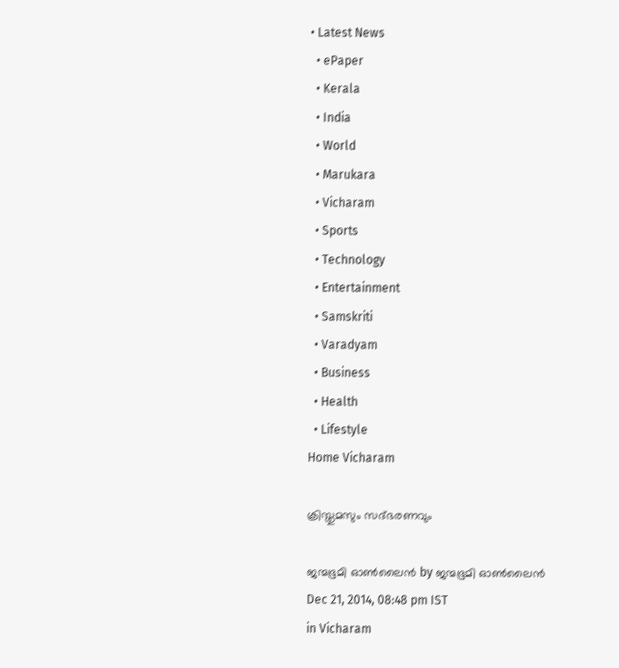• Latest News
  • ePaper
  • Kerala
  • India
  • World
  • Marukara
  • Vicharam
  • Sports
  • Technology
  • Entertainment
  • Samskriti
  • Varadyam
  • Business
  • Health
  • Lifestyle
Home Vicharam

ക്രിസ്തുമസും സദ്ഭരണവും

ജന്മഭൂമി ഓണ്‍ലൈന്‍ by ജന്മഭൂമി ഓണ്‍ലൈന്‍
Dec 21, 2014, 08:48 pm IST
in Vicharam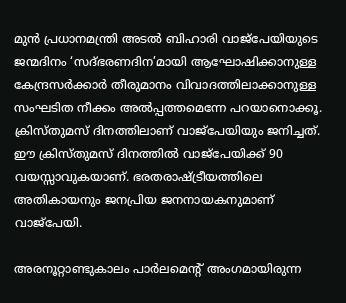മുന്‍ പ്രധാനമന്ത്രി അടല്‍ ബിഹാരി വാജ്‌പേയിയുടെ ജന്മദിനം ‘സദ്ഭരണദിന’മായി ആഘോഷിക്കാനുള്ള കേന്ദ്രസര്‍ക്കാര്‍ തീരുമാനം വിവാദത്തിലാക്കാനുള്ള സംഘടിത നീക്കം അല്‍പ്പത്തമെന്നേ പറയാനൊക്കൂ. ക്രിസ്തുമസ് ദിനത്തിലാണ് വാജ്‌പേയിയും ജനിച്ചത്. ഈ ക്രിസ്തുമസ് ദിനത്തില്‍ വാജ്‌പേയിക്ക് 90 വയസ്സാവുകയാണ്. ഭരതരാഷ്‌ട്രീയത്തിലെ അതികായനും ജനപ്രിയ ജനനായകനുമാണ് വാജ്‌പേയി.

അരനൂറ്റാണ്ടുകാലം പാര്‍ലമെന്റ് അംഗമായിരുന്ന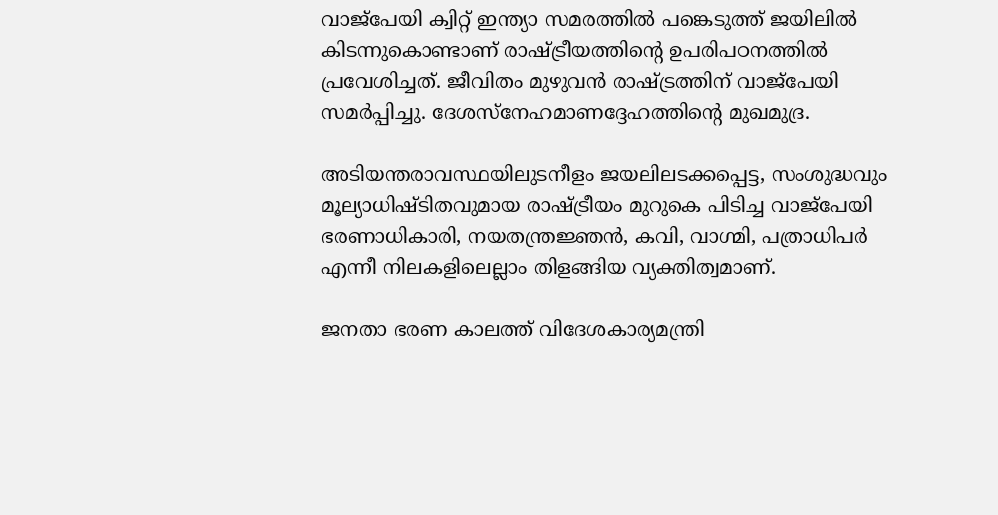വാജ്‌പേയി ക്വിറ്റ് ഇന്ത്യാ സമരത്തില്‍ പങ്കെടുത്ത് ജയിലില്‍ കിടന്നുകൊണ്ടാണ് രാഷ്‌ട്രീയത്തിന്റെ ഉപരിപഠനത്തില്‍ പ്രവേശിച്ചത്. ജീവിതം മുഴുവന്‍ രാഷ്‌ട്രത്തിന് വാജ്‌പേയി സമര്‍പ്പിച്ചു. ദേശസ്‌നേഹമാണദ്ദേഹത്തിന്റെ മുഖമുദ്ര.

അടിയന്തരാവസ്ഥയിലുടനീളം ജയലിലടക്കപ്പെട്ട, സംശുദ്ധവും മൂല്യാധിഷ്ടിതവുമായ രാഷ്‌ട്രീയം മുറുകെ പിടിച്ച വാജ്‌പേയി ഭരണാധികാരി, നയതന്ത്രജ്ഞന്‍, കവി, വാഗ്മി, പത്രാധിപര്‍ എന്നീ നിലകളിലെല്ലാം തിളങ്ങിയ വ്യക്തിത്വമാണ്.

ജനതാ ഭരണ കാലത്ത് വിദേശകാര്യമന്ത്രി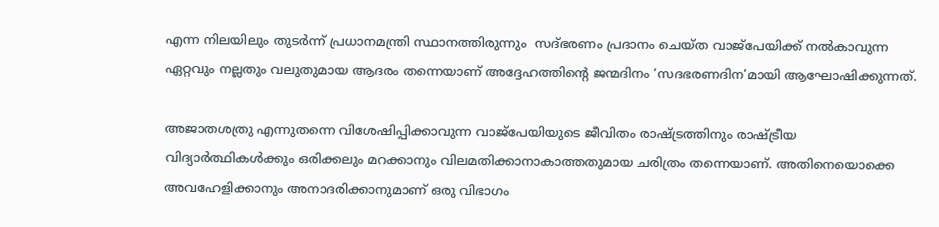എന്ന നിലയിലും തുടര്‍ന്ന് പ്രധാനമന്ത്രി സ്ഥാനത്തിരുന്നും  സദ്ഭരണം പ്രദാനം ചെയ്ത വാജ്‌പേയിക്ക് നല്‍കാവുന്ന ഏറ്റവും നല്ലതും വലുതുമായ ആദരം തന്നെയാണ് അദ്ദേഹത്തിന്റെ ജന്മദിനം ‘സദഭരണദിന’മായി ആഘോഷിക്കുന്നത്.

അജാതശത്രു എന്നുതന്നെ വിശേഷിപ്പിക്കാവുന്ന വാജ്‌പേയിയുടെ ജീവിതം രാഷ്‌ട്രത്തിനും രാഷ്‌ട്രീയ വിദ്യാര്‍ത്ഥികള്‍ക്കും ഒരിക്കലും മറക്കാനും വിലമതിക്കാനാകാത്തതുമായ ചരിത്രം തന്നെയാണ്. അതിനെയൊക്കെ അവഹേളിക്കാനും അനാദരിക്കാനുമാണ് ഒരു വിഭാഗം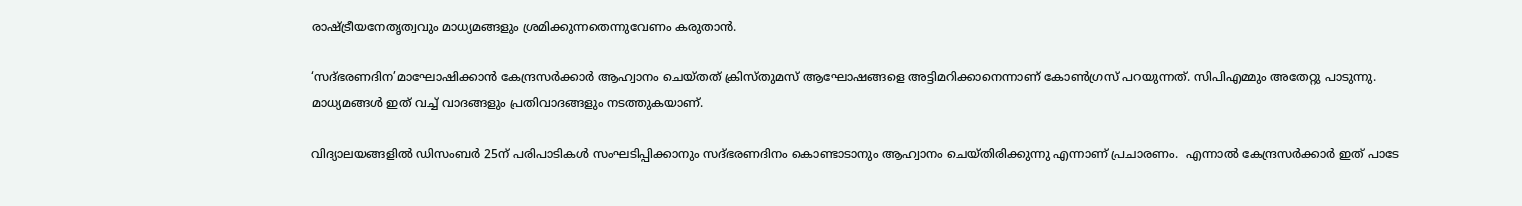രാഷ്‌ട്രീയനേതൃത്വവും മാധ്യമങ്ങളും ശ്രമിക്കുന്നതെന്നുവേണം കരുതാന്‍.

‘സദ്ഭരണദിന’മാഘോഷിക്കാന്‍ കേന്ദ്രസര്‍ക്കാര്‍ ആഹ്വാനം ചെയ്തത് ക്രിസ്തുമസ് ആഘോഷങ്ങളെ അട്ടിമറിക്കാനെന്നാണ് കോണ്‍ഗ്രസ് പറയുന്നത്. സിപിഎമ്മും അതേറ്റു പാടുന്നു. മാധ്യമങ്ങള്‍ ഇത് വച്ച് വാദങ്ങളും പ്രതിവാദങ്ങളും നടത്തുകയാണ്.

വിദ്യാലയങ്ങളില്‍ ഡിസംബര്‍ 25ന് പരിപാടികള്‍ സംഘടിപ്പിക്കാനും സദ്ഭരണദിനം കൊണ്ടാടാനും ആഹ്വാനം ചെയ്തിരിക്കുന്നു എന്നാണ് പ്രചാരണം.  എന്നാല്‍ കേന്ദ്രസര്‍ക്കാര്‍ ഇത് പാടേ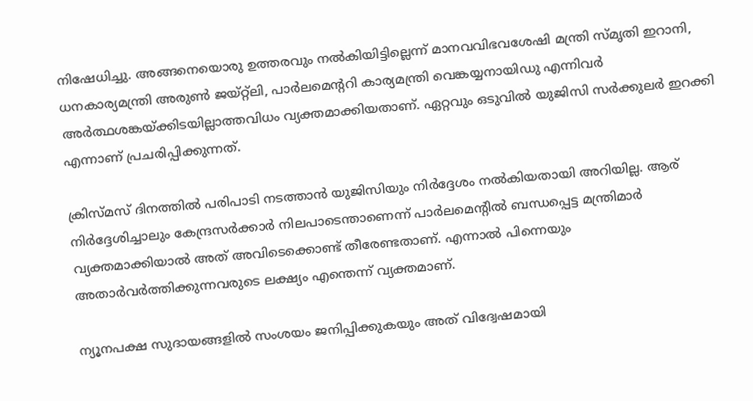നിഷേധിച്ചു. അങ്ങനെയൊരു ഉത്തരവും നല്‍കിയിട്ടില്ലെന്ന് മാനവവിഭവശേഷി മന്ത്രി സ്മൃതി ഇറാനി, ധനകാര്യമന്ത്രി അരുണ്‍ ജയ്റ്റ്‌ലി, പാര്‍ലമെന്ററി കാര്യമന്ത്രി വെങ്കയ്യനായിഡു എന്നിവര്‍ അര്‍ത്ഥശങ്കയ്‌ക്കിടയില്ലാത്തവിധം വ്യക്തമാക്കിയതാണ്. ഏറ്റവും ഒടുവില്‍ യുജിസി സര്‍ക്കുലര്‍ ഇറക്കി എന്നാണ് പ്രചരിപ്പിക്കുന്നത്.

ക്രിസ്മസ് ദിനത്തില്‍ പരിപാടി നടത്താന്‍ യുജിസിയും നിര്‍ദ്ദേശം നല്‍കിയതായി അറിയില്ല. ആര് നിര്‍ദ്ദേശിച്ചാലും കേന്ദ്രസര്‍ക്കാര്‍ നിലപാടെന്താണെന്ന് പാര്‍ലമെന്റില്‍ ബന്ധപ്പെട്ട മന്ത്രിമാര്‍ വ്യക്തമാക്കിയാല്‍ അത് അവിടെക്കൊണ്ട് തീരേണ്ടതാണ്. എന്നാല്‍ പിന്നെയും അതാര്‍വര്‍ത്തിക്കുന്നവരുടെ ലക്ഷ്യം എന്തെന്ന് വ്യക്തമാണ്.

ന്യൂനപക്ഷ സുദായങ്ങളില്‍ സംശയം ജനിപ്പിക്കുകയും അത് വിദ്വേഷമായി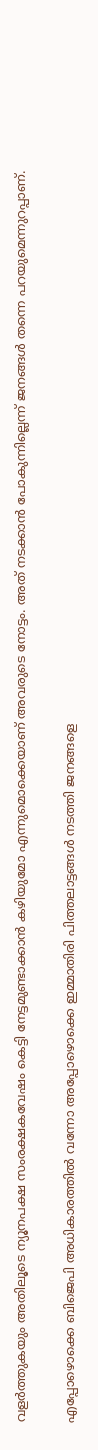വളര്‍ത്തുകയും അതിലൂടെ ന്യൂനപക്ഷ സംരക്ഷകവേഷം കെട്ടി നേട്ടമുണ്ടാക്കാന്‍ കഴിയുമോ എന്നുമൊക്കെയാണ് അവരുടെ നോട്ടം. അത് നടക്കാന്‍ പോകുന്നില്ലെന്ന് ജനങ്ങള്‍ തന്നെ പറയുമെന്നുറപ്പാണ്.

എപ്പോഴൊക്കെ ബിജെപി അധികാരത്തില്‍ വന്നോ അപ്പോഴൊക്കെ ഇമ്മാതിരി പിത്തലാട്ടങ്ങള്‍ നടത്തി ജനങ്ങളെ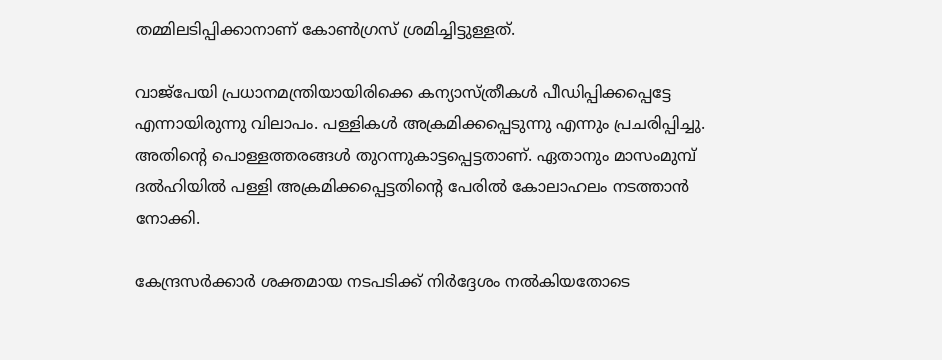തമ്മിലടിപ്പിക്കാനാണ് കോണ്‍ഗ്രസ് ശ്രമിച്ചിട്ടുള്ളത്.

വാജ്‌പേയി പ്രധാനമന്ത്രിയായിരിക്കെ കന്യാസ്ത്രീകള്‍ പീഡിപ്പിക്കപ്പെട്ടേ എന്നായിരുന്നു വിലാപം. പള്ളികള്‍ അക്രമിക്കപ്പെടുന്നു എന്നും പ്രചരിപ്പിച്ചു. അതിന്റെ പൊള്ളത്തരങ്ങള്‍ തുറന്നുകാട്ടപ്പെട്ടതാണ്. ഏതാനും മാസംമുമ്പ് ദല്‍ഹിയില്‍ പള്ളി അക്രമിക്കപ്പെട്ടതിന്റെ പേരില്‍ കോലാഹലം നടത്താന്‍ നോക്കി.

കേന്ദ്രസര്‍ക്കാര്‍ ശക്തമായ നടപടിക്ക് നിര്‍ദ്ദേശം നല്‍കിയതോടെ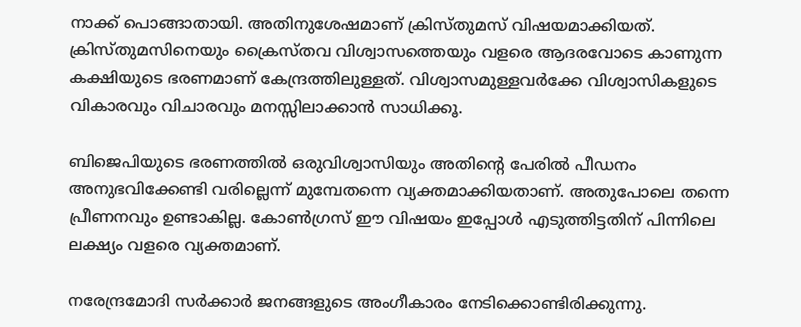നാക്ക് പൊങ്ങാതായി. അതിനുശേഷമാണ് ക്രിസ്തുമസ് വിഷയമാക്കിയത്. ക്രിസ്തുമസിനെയും ക്രൈസ്തവ വിശ്വാസത്തെയും വളരെ ആദരവോടെ കാണുന്ന കക്ഷിയുടെ ഭരണമാണ് കേന്ദ്രത്തിലുള്ളത്. വിശ്വാസമുള്ളവര്‍ക്കേ വിശ്വാസികളുടെ വികാരവും വിചാരവും മനസ്സിലാക്കാന്‍ സാധിക്കൂ.

ബിജെപിയുടെ ഭരണത്തില്‍ ഒരുവിശ്വാസിയും അതിന്റെ പേരില്‍ പീഡനം അനുഭവിക്കേണ്ടി വരില്ലെന്ന് മുമ്പേതന്നെ വ്യക്തമാക്കിയതാണ്. അതുപോലെ തന്നെ പ്രീണനവും ഉണ്ടാകില്ല. കോണ്‍ഗ്രസ് ഈ വിഷയം ഇപ്പോള്‍ എടുത്തിട്ടതിന് പിന്നിലെ ലക്ഷ്യം വളരെ വ്യക്തമാണ്.

നരേന്ദ്രമോദി സര്‍ക്കാര്‍ ജനങ്ങളുടെ അംഗീകാരം നേടിക്കൊണ്ടിരിക്കുന്നു.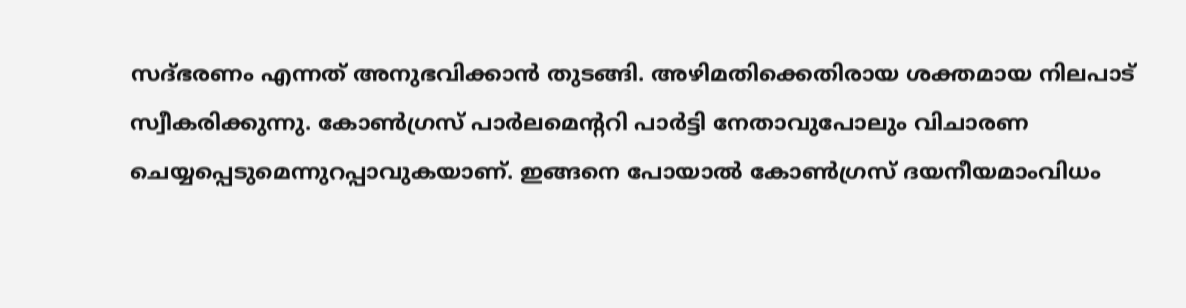സദ്ഭരണം എന്നത് അനുഭവിക്കാന്‍ തുടങ്ങി. അഴിമതിക്കെതിരായ ശക്തമായ നിലപാട് സ്വീകരിക്കുന്നു. കോണ്‍ഗ്രസ് പാര്‍ലമെന്ററി പാര്‍ട്ടി നേതാവുപോലും വിചാരണ ചെയ്യപ്പെടുമെന്നുറപ്പാവുകയാണ്. ഇങ്ങനെ പോയാല്‍ കോണ്‍ഗ്രസ് ദയനീയമാംവിധം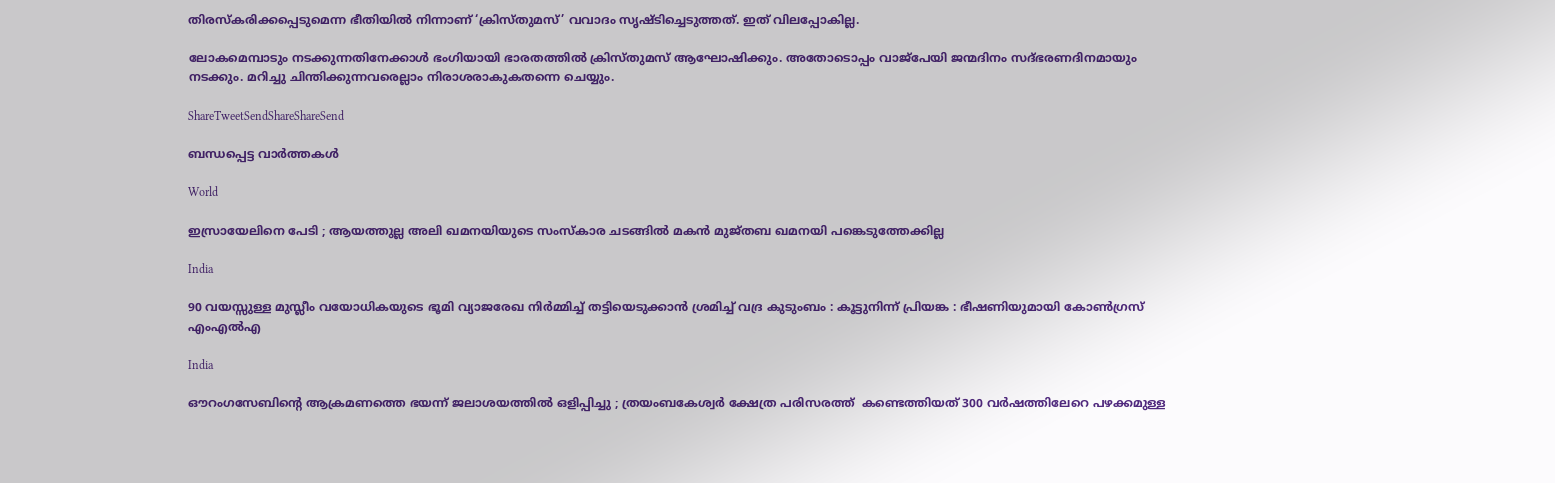തിരസ്‌കരിക്കപ്പെടുമെന്ന ഭീതിയില്‍ നിന്നാണ് ‘ക്രിസ്തുമസ്’ വവാദം സൃഷ്ടിച്ചെടുത്തത്. ഇത് വിലപ്പോകില്ല.

ലോകമെമ്പാടും നടക്കുന്നതിനേക്കാള്‍ ഭംഗിയായി ഭാരതത്തില്‍ ക്രിസ്തുമസ് ആഘോഷിക്കും. അതോടൊപ്പം വാജ്‌പേയി ജന്മദിനം സദ്ഭരണദിനമായും നടക്കും. മറിച്ചു ചിന്തിക്കുന്നവരെല്ലാം നിരാശരാകുകതന്നെ ചെയ്യും.

ShareTweetSendShareShareSend

ബന്ധപ്പെട്ട വാര്‍ത്തകള്‍

World

ഇസ്രായേലിനെ പേടി ; ആയത്തുല്ല അലി ഖമനയിയുടെ സംസ്കാര ചടങ്ങിൽ മകൻ മുജ്തബ ഖമനയി പങ്കെടുത്തേക്കില്ല

India

90 വയസ്സുള്ള മുസ്ലീം വയോധികയുടെ ഭൂമി വ്യാജരേഖ നിർമ്മിച്ച് തട്ടിയെടുക്കാൻ ശ്രമിച്ച് വദ്ര കുടുംബം : കൂട്ടുനിന്ന് പ്രിയങ്ക : ഭീഷണിയുമായി കോൺഗ്രസ് എംഎൽഎ

India

ഔറംഗസേബിന്റെ ആക്രമണത്തെ ഭയന്ന് ജലാശയത്തിൽ ഒളിപ്പിച്ചു ; ത്രയംബകേശ്വർ ക്ഷേത്ര പരിസരത്ത്  കണ്ടെത്തിയത് 300 വർഷത്തിലേറെ പഴക്കമുള്ള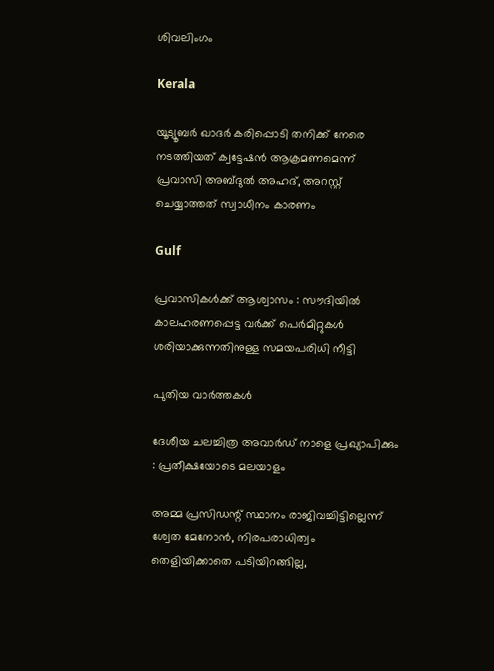ശിവലിംഗം

Kerala

യൂട്യൂബര്‍ ഖാദര്‍ കരിപ്പൊടി തനിക്ക് നേരെ നടത്തിയത് ക്വട്ടേഷന്‍ ആക്രമണമെന്ന് പ്രവാസി അബ്ദുല്‍ അഹദ്, അറസ്റ്റ് ചെയ്യാത്തത് സ്വാധീനം കാരണം

Gulf

പ്രവാസികൾക്ക് ആശ്വാസം : സൗദിയിൽ കാലഹരണപ്പെട്ട വർക്ക് പെർമിറ്റുകൾ ശരിയാക്കുന്നതിനുള്ള സമയപരിധി നീട്ടി

പുതിയ വാര്‍ത്തകള്‍

ദേശീയ ചലച്ചിത്ര അവാര്‍ഡ് നാളെ പ്രഖ്യാപിക്കും : പ്രതീക്ഷയോടെ മലയാളം

അമ്മ പ്രസിഡന്റ് സ്ഥാനം രാജിവച്ചിട്ടില്ലെന്ന് ശ്വേത മേനോന്‍, നിരപരാധിത്വം തെളിയിക്കാതെ പടിയിറങ്ങില്ല,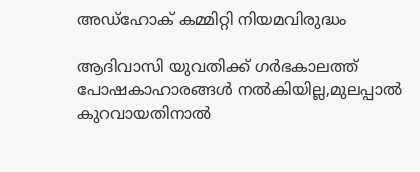അഡ്‌ഹോക് കമ്മിറ്റി നിയമവിരുദ്ധം

ആദിവാസി യുവതിക്ക് ഗര്‍ഭകാലത്ത് പോഷകാഹാരങ്ങള്‍ നല്‍കിയില്ല,മുലപ്പാല്‍ കുറവായതിനാല്‍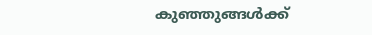കുഞ്ഞുങ്ങള്‍ക്ക്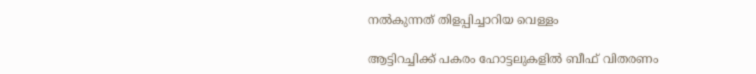നല്‍കുന്നത് തിളപ്പിച്ചാറിയ വെള്ളം

ആട്ടിറച്ചിക്ക് പകരം ഹോട്ടലുകളിൽ ബീഫ് വിതരണം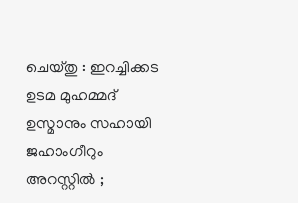ചെയ്തു : ഇറച്ചിക്കട ഉടമ മുഹമ്മദ് ഉസ്മാനും സഹായി ജഹാംഗീറും അറസ്റ്റിൽ ;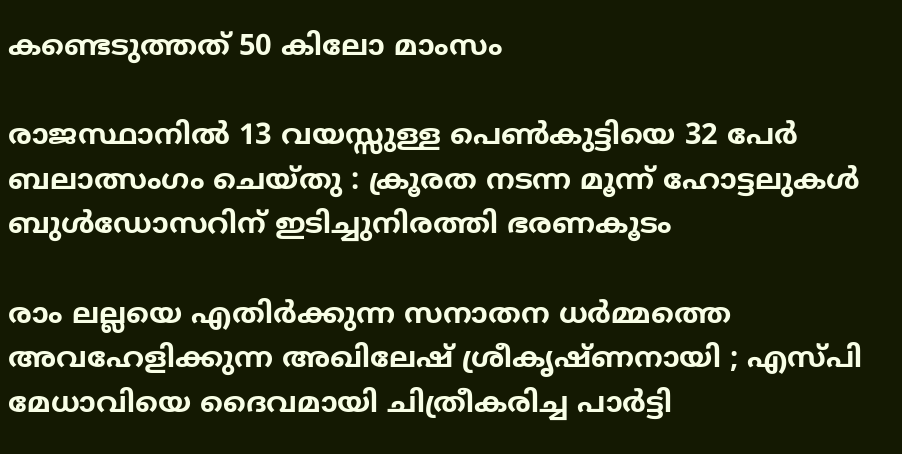കണ്ടെടുത്തത് 50 കിലോ മാംസം

രാജസ്ഥാനിൽ 13 വയസ്സുള്ള പെൺകുട്ടിയെ 32 പേർ ബലാത്സംഗം ചെയ്തു : ക്രൂരത നടന്ന മൂന്ന് ഹോട്ടലുകൾ ബുൾഡോസറിന് ഇടിച്ചുനിരത്തി ഭരണകൂടം

രാം ലല്ലയെ എതിർക്കുന്ന സനാതന ധർമ്മത്തെ അവഹേളിക്കുന്ന അഖിലേഷ് ശ്രീകൃഷ്ണനായി ; എസ്പി മേധാവിയെ ദൈവമായി ചിത്രീകരിച്ച പാർട്ടി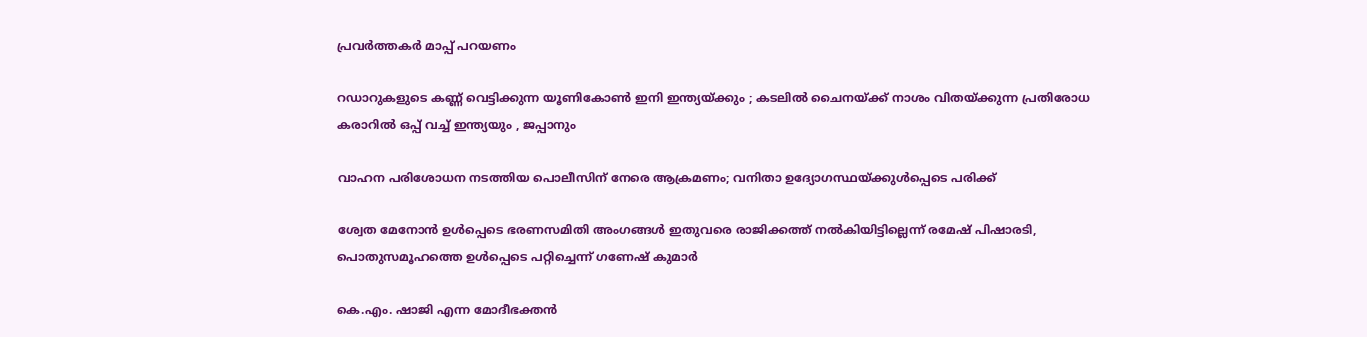പ്രവർത്തകർ മാപ്പ് പറയണം

റഡാറുകളുടെ കണ്ണ് വെട്ടിക്കുന്ന യൂണികോൺ ഇനി ഇന്ത്യയ്‌ക്കും ; കടലിൽ ചൈനയ്‌ക്ക് നാശം വിതയ്‌ക്കുന്ന പ്രതിരോധ കരാറിൽ ഒപ്പ് വച്ച് ഇന്ത്യയും , ജപ്പാനും

വാഹന പരിശോധന നടത്തിയ പൊലീസിന് നേരെ ആക്രമണം; വനിതാ ഉദ്യോഗസ്ഥയ്‌ക്കുള്‍പ്പെടെ പരിക്ക്

ശ്വേത മേനോന്‍ ഉള്‍പ്പെടെ ഭരണസമിതി അംഗങ്ങള്‍ ഇതുവരെ രാജിക്കത്ത് നല്‍കിയിട്ടില്ലെന്ന് രമേഷ് പിഷാരടി, പൊതുസമൂഹത്തെ ഉള്‍പ്പെടെ പറ്റിച്ചെന്ന് ഗണേഷ് കുമാര്‍

കെ.എം. ഷാജി എന്ന മോദീഭക്തന്‍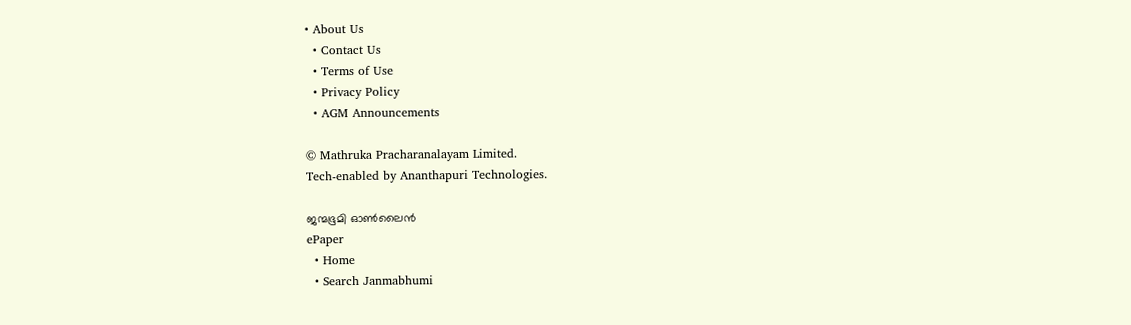• About Us
  • Contact Us
  • Terms of Use
  • Privacy Policy
  • AGM Announcements

© Mathruka Pracharanalayam Limited.
Tech-enabled by Ananthapuri Technologies.

ജന്മഭൂമി ഓണ്‍ലൈന്‍
ePaper
  • Home
  • Search Janmabhumi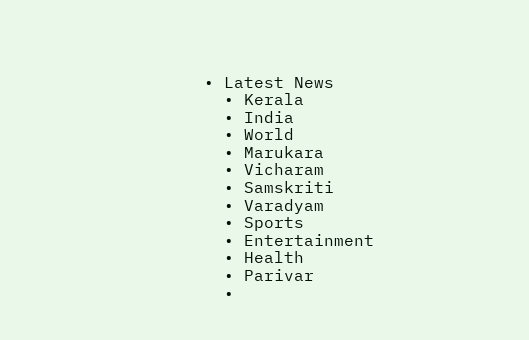• Latest News
  • Kerala
  • India
  • World
  • Marukara
  • Vicharam
  • Samskriti
  • Varadyam
  • Sports
  • Entertainment
  • Health
  • Parivar
  •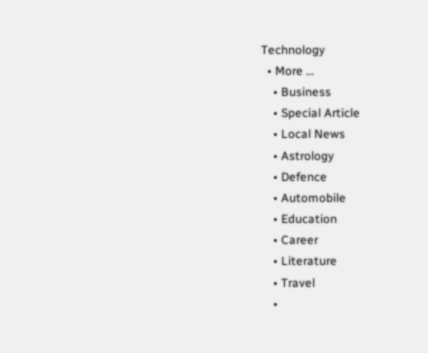Technology
  • More …
    • Business
    • Special Article
    • Local News
    • Astrology
    • Defence
    • Automobile
    • Education
    • Career
    • Literature
    • Travel
    •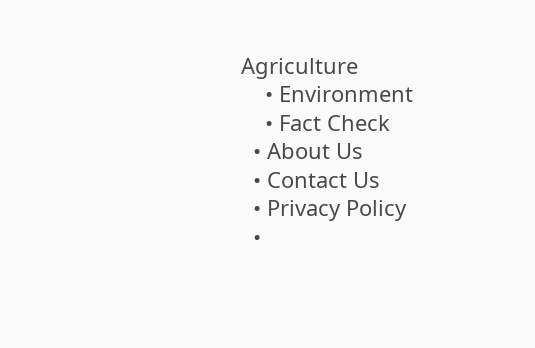Agriculture
    • Environment
    • Fact Check
  • About Us
  • Contact Us
  • Privacy Policy
  •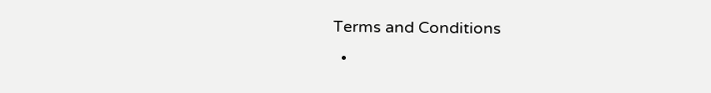Terms and Conditions
  •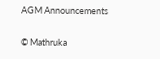AGM Announcements

© Mathruka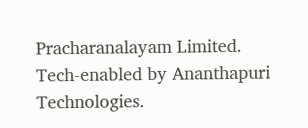Pracharanalayam Limited.
Tech-enabled by Ananthapuri Technologies.